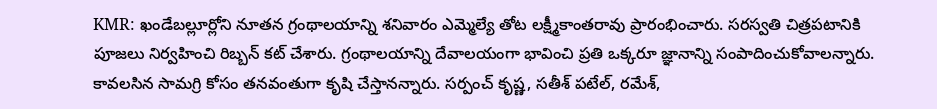KMR: ఖండేబల్లూర్లోని నూతన గ్రంథాలయాన్ని శనివారం ఎమ్మెల్యే తోట లక్ష్మీకాంతరావు ప్రారంభించారు. సరస్వతి చిత్రపటానికి పూజలు నిర్వహించి రిబ్బన్ కట్ చేశారు. గ్రంథాలయాన్ని దేవాలయంగా భావించి ప్రతి ఒక్కరూ జ్ఞానాన్ని సంపాదించుకోవాలన్నారు. కావలసిన సామగ్రి కోసం తనవంతుగా కృషి చేస్తానన్నారు. సర్పంచ్ కృష్ణ, సతీశ్ పటేల్, రమేశ్,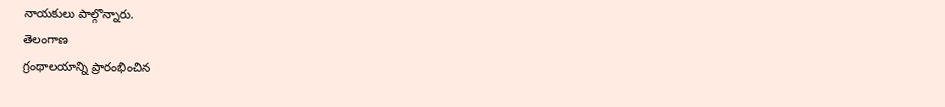నాయకులు పాల్గొన్నారు.
తెలంగాణ
గ్రంథాలయాన్ని ప్రారంభించిన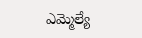ఎమ్మెల్యే